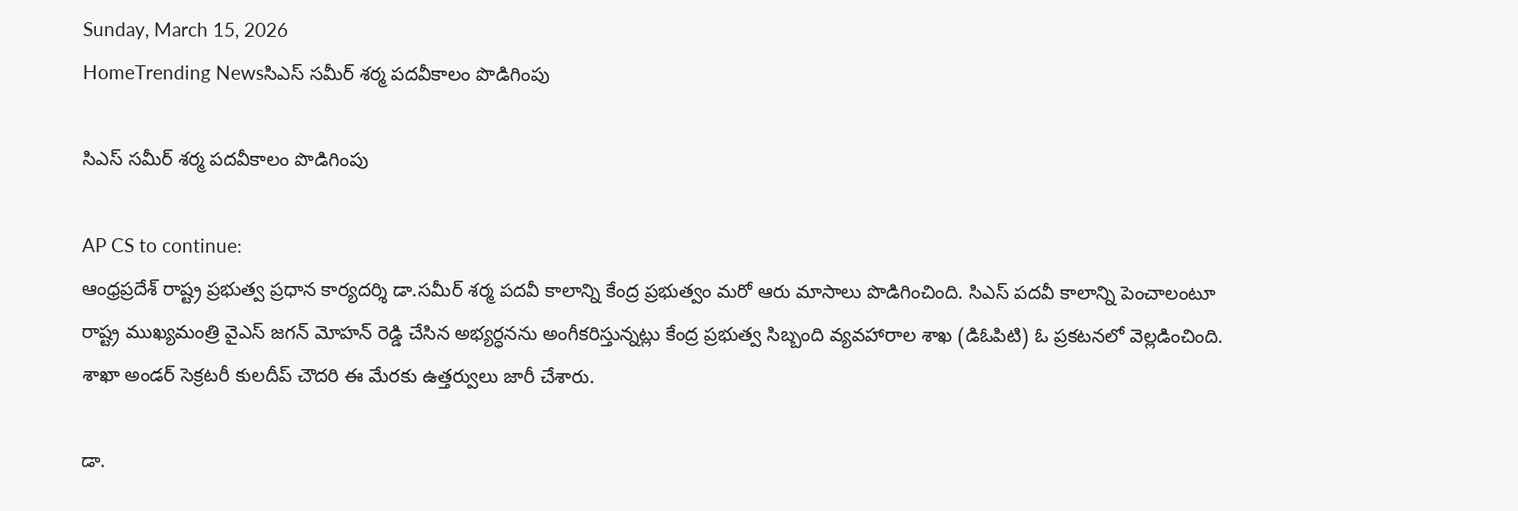Sunday, March 15, 2026
HomeTrending Newsసిఎస్ సమీర్ శర్మ పదవీకాలం పొడిగింపు

సిఎస్ సమీర్ శర్మ పదవీకాలం పొడిగింపు

AP CS to continue:
ఆంధ్రప్రదేశ్ రాష్ట్ర ప్రభుత్వ ప్రధాన కార్యదర్శి డా.సమీర్ శర్మ పదవీ కాలాన్ని కేంద్ర ప్రభుత్వం మరో ఆరు మాసాలు పొడిగించింది. సిఎస్ పదవీ కాలాన్ని పెంచాలంటూ రాష్ట్ర ముఖ్యమంత్రి వైఎస్ జగన్ మోహన్ రెడ్డి చేసిన అభ్యర్ధనను అంగీకరిస్తున్నట్లు కేంద్ర ప్రభుత్వ సిబ్బంది వ్యవహారాల శాఖ (డిఓపిటి) ఓ ప్రకటనలో వెల్లడించింది. శాఖా అండర్ సెక్రటరీ కులదీప్ చౌదరి ఈ మేరకు ఉత్తర్వులు జారీ చేశారు.

డా.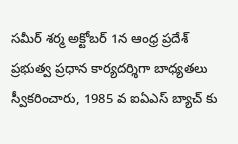సమీర్ శర్మ అక్టోబర్ 1న ఆంధ్ర ప్రదేశ్ ప్రభుత్వ ప్రధాన కార్యదర్శిగా బాధ్యతలు స్వీకరించారు, 1985 వ ఐఏఎస్ బ్యాచ్ కు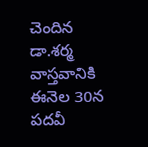చెందిన డా.శర్మ వాస్తవానికి ఈనెల 30న పదవీ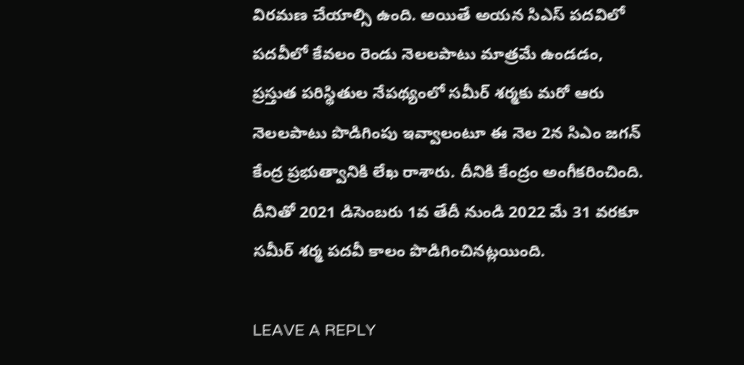విరమణ చేయాల్సి ఉంది. అయితే అయన సిఎస్ పదవిలో పదవీలో కేవలం రెండు నెలలపాటు మాత్రమే ఉండడం, ప్రస్తుత పరిస్థితుల నేపథ్యంలో సమీర్ శర్మకు మరో ఆరు నెలలపాటు పొడిగింపు ఇవ్వాలంటూ ఈ నెల 2న సిఎం జగన్ కేంద్ర ప్రభుత్వానికి లేఖ రాశారు. దీనికి కేంద్రం అంగీకరించింది. దీనితో 2021 డిసెంబరు 1వ తేదీ నుండి 2022 మే 31 వరకూ సమీర్ శర్మ పదవీ కాలం పొడిగించినట్లయింది.

LEAVE A REPLY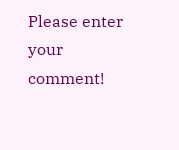Please enter your comment!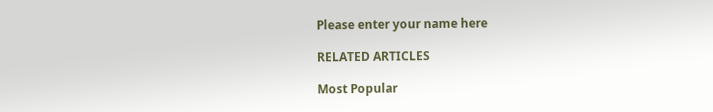Please enter your name here

RELATED ARTICLES

Most Popular